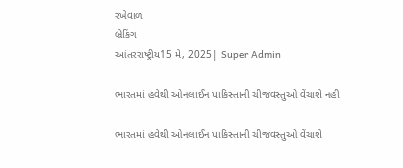રખેવાળ
બ્રેકિંગ
આંતરરાષ્ટ્રીય15 મે, 2025| Super Admin

ભારતમાં હવેથી ઓનલાઈન પાકિસ્‍તાની ચીજવસ્‍તુઓ વેંચાશે નહી

ભારતમાં હવેથી ઓનલાઈન પાકિસ્‍તાની ચીજવસ્‍તુઓ વેંચાશે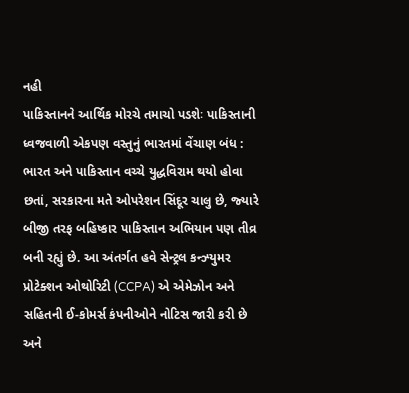નહી
પાકિસ્‍તાનને આર્થિક મોરચે તમાચો પડશેઃ પાકિસ્‍તાની ધ્‍વજવાળી એકપણ વસ્‍તુનું ભારતમાં વેંચાણ બંધ : ભારત અને પાકિસ્‍તાન વચ્‍ચે યુદ્ધવિરામ થયો હોવા છતાં, સરકારના મતે ઓપરેશન સિંદૂર ચાલુ છે, જ્‍યારે બીજી તરફ બહિષ્‍કાર પાકિસ્‍તાન અભિયાન પણ તીવ્ર બની રહ્યું છે. આ અંતર્ગત હવે સેન્‍ટ્રલ કન્‍ઝ્‍યુમર પ્રોટેક્‍શન ઓથોરિટી (CCPA) એ એમેઝોન અને સહિતની ઈ-કોમર્સ કંપનીઓને નોટિસ જારી કરી છે અને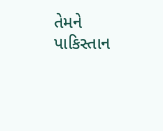તેમને પાકિસ્‍તાન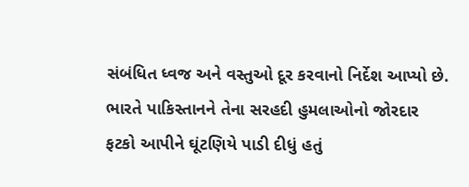સંબંધિત ધ્‍વજ અને વસ્‍તુઓ દૂર કરવાનો નિર્દેશ આપ્‍યો છે. ભારતે પાકિસ્‍તાનને તેના સરહદી હુમલાઓનો જોરદાર ફટકો આપીને ઘૂંટણિયે પાડી દીધું હતું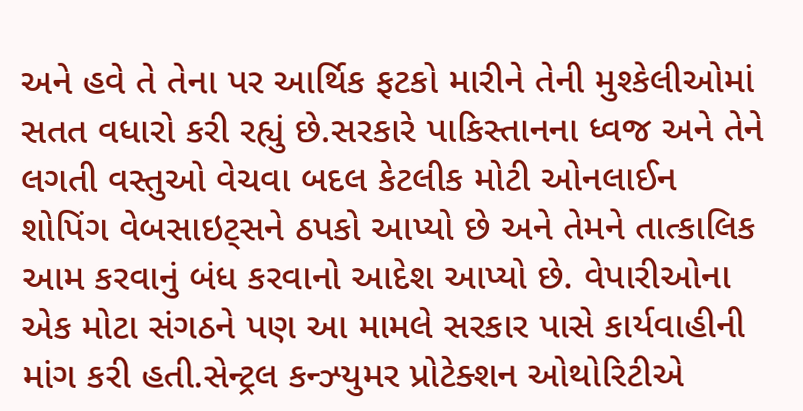અને હવે તે તેના પર આર્થિક ફટકો મારીને તેની મુશ્‍કેલીઓમાં સતત વધારો કરી રહ્યું છે.સરકારે પાકિસ્‍તાનના ધ્‍વજ અને તેને લગતી વસ્‍તુઓ વેચવા બદલ કેટલીક મોટી ઓનલાઈન શોપિંગ વેબસાઇટ્‍સને ઠપકો આપ્‍યો છે અને તેમને તાત્‍કાલિક આમ કરવાનું બંધ કરવાનો આદેશ આપ્‍યો છે. વેપારીઓના એક મોટા સંગઠને પણ આ મામલે સરકાર પાસે કાર્યવાહીની માંગ કરી હતી.સેન્‍ટ્રલ કન્‍ઝ્‍યુમર પ્રોટેક્‍શન ઓથોરિટીએ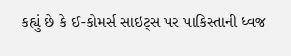કહ્યું છે કે ઈ-કોમર્સ સાઇટ્‍સ પર પાકિસ્‍તાની ધ્‍વજ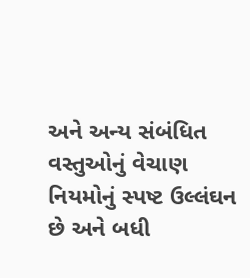અને અન્‍ય સંબંધિત વસ્‍તુઓનું વેચાણ નિયમોનું સ્‍પષ્ટ ઉલ્લંઘન છે અને બધી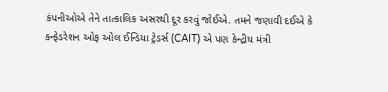કંપનીઓએ તેને તાત્‍કાલિક અસરથી દૂર કરવું જોઈએ. તમને જણાવી દઈએ કે કન્‍ફેડરેશન ઓફ ઓલ ઈન્‍ડિયા ટ્રેડર્સ (CAIT) એ પણ કેન્‍દ્રીય મંત્રી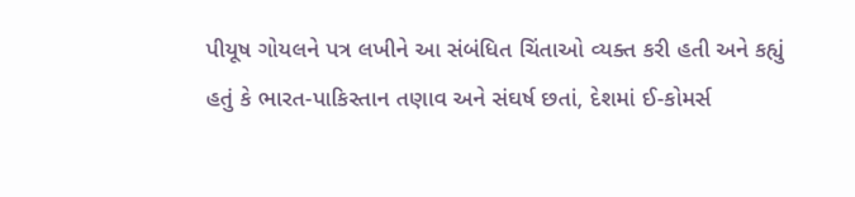પીયૂષ ગોયલને પત્ર લખીને આ સંબંધિત ચિંતાઓ વ્‍યક્‍ત કરી હતી અને કહ્યું હતું કે ભારત-પાકિસ્‍તાન તણાવ અને સંઘર્ષ છતાં, દેશમાં ઈ-કોમર્સ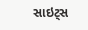સાઇટ્‍સ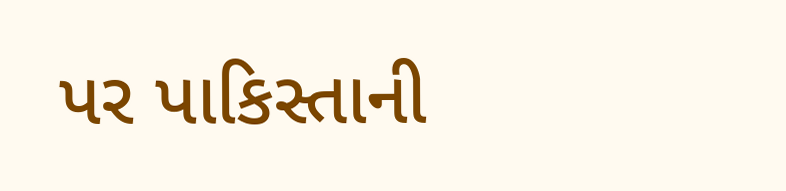પર પાકિસ્‍તાની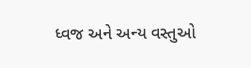ધ્‍વજ અને અન્‍ય વસ્‍તુઓ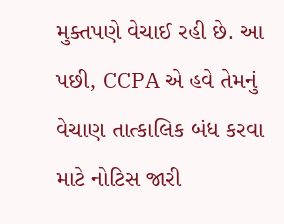મુક્‍તપણે વેચાઈ રહી છે. આ પછી, CCPA એ હવે તેમનું વેચાણ તાત્‍કાલિક બંધ કરવા માટે નોટિસ જારી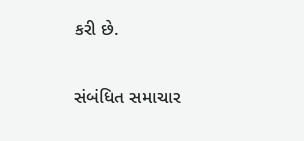કરી છે.

સંબંધિત સમાચાર